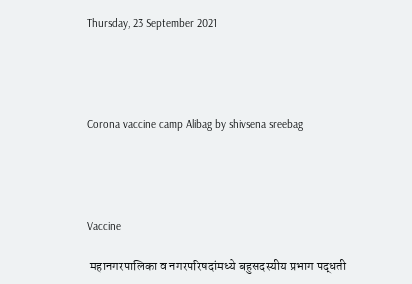Thursday, 23 September 2021




Corona vaccine camp Alibag by shivsena sreebag




Vaccine

 महानगरपालिका व नगरपरिषदांमध्ये बहुसदस्यीय प्रभाग पद्धती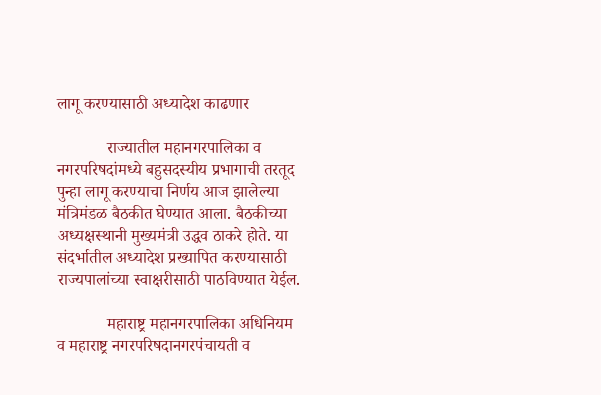लागू करण्यासाठी अध्यादेश काढणार

            राज्यातील महानगरपालिका व नगरपरिषदांमध्ये बहुसदस्यीय प्रभागाची तरतूद पुन्हा लागू करण्याचा निर्णय आज झालेल्या मंत्रिमंडळ बैठकीत घेण्यात आला. बैठकीच्या अध्यक्षस्थानी मुख्यमंत्री उद्धव ठाकरे होते. या संदर्भातील अध्यादेश प्रख्यापित करण्यासाठी राज्यपालांच्या स्वाक्षरीसाठी पाठविण्यात येईल.

            महाराष्ट्र महानगरपालिका अधिनियम व महाराष्ट्र नगरपरिषदानगरपंचायती व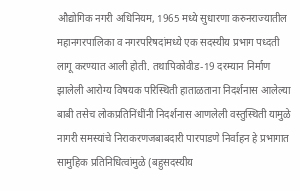औद्योगिक नगरी अधिनियम, 1965 मध्ये सुधारणा करुनराज्यातील महानगरपालिका व नगरपरिषदांमध्ये एक सदस्यीय प्रभाग पध्दती लागू करण्यात आली होती. तथापिकोवीड-19 दरम्यान निर्माण झालेली आरोग्य विषयक परिस्थिती हाताळताना निदर्शनास आलेल्या बाबी तसेच लोकप्रतिनिंधींनी निदर्शनास आणलेली वस्तुस्थिती यामुळे नागरी समस्यांचे निराकरणजबाबदारी पारपाडणे निर्वाहन हे प्रभागात सामुहिक प्रतिनिधित्वांमुळे (बहुसदस्यीय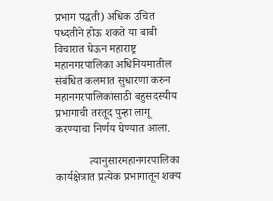प्रभाग पद्धती) अधिक उचित पध्दतीने होऊ शकते या बाबी विचारात घेऊन महाराष्ट्र महानगरपालिका अधिनियमातील संबंधित कलमात सुधारणा करुन महानगरपालिकांसाठी बहुसदस्यीय प्रभागाची तरतूद पुन्हा लागू करण्याचा निर्णय घेण्यात आला.

            त्यानुसारमहानगरपालिका कार्यक्षेत्रात प्रत्येक प्रभागातून शक्य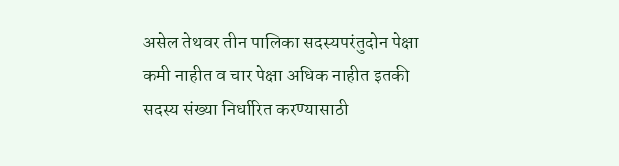असेल तेथवर तीन पालिका सदस्यपरंतुदोन पेक्षा कमी नाहीत व चार पेक्षा अधिक नाहीत इतकी सदस्य संख्या निर्धारित करण्यासाठी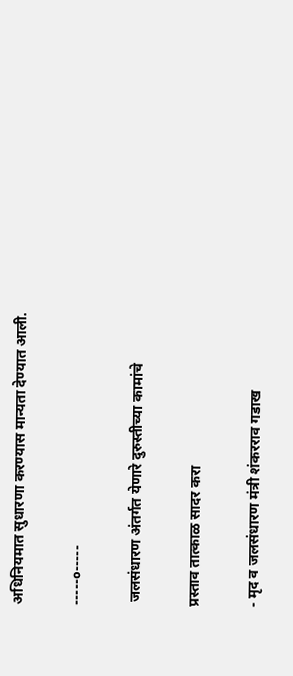अधिनियमात सुधारणा करण्यास मान्यता देण्यात आली.

-----०-----

 जलसंधारण अंतर्गत येणारे दुरुस्तीच्या कामांचे

प्रस्ताव तात्काळ सादर करा

- मृद व जलसंधारण मंत्री शंकरराव गडाख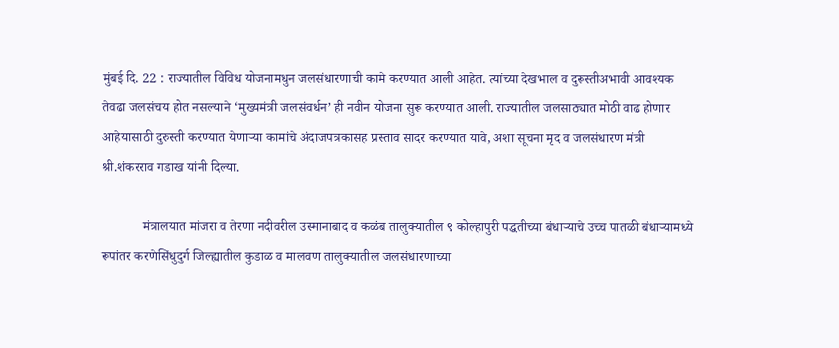मुंबई दि. 22 : राज्यातील विविध योजनामधुन जलसंधारणाची कामे करण्यात आली आहेत. त्यांच्या देखभाल व दुरूस्तीअभावी आवश्यक तेवढा जलसंचय होत नसल्याने ‘मुख्यमंत्री जलसंवर्धन’ ही नवीन योजना सुरू करण्यात आली. राज्यातील जलसाठ्यात मोठी वाढ होणार आहेयासाठी दुरुस्ती करण्यात येणाऱ्या कामांचे अंदाजपत्रकासह प्रस्ताव सादर करण्यात यावे, अशा सूचना मृद व जलसंधारण मंत्री श्री.शंकरराव गडाख यांनी दिल्या.

            मंत्रालयात मांजरा व तेरणा नदीवरील उस्मानाबाद व कळंब तालुक्यातील ९ कोल्हापुरी पद्धतीच्या बंधाऱ्याचे उच्च पातळी बंधाऱ्यामध्ये रूपांतर करणेसिंधुदुर्ग जिल्ह्यातील कुडाळ व मालवण तालुक्यातील जलसंधारणाच्या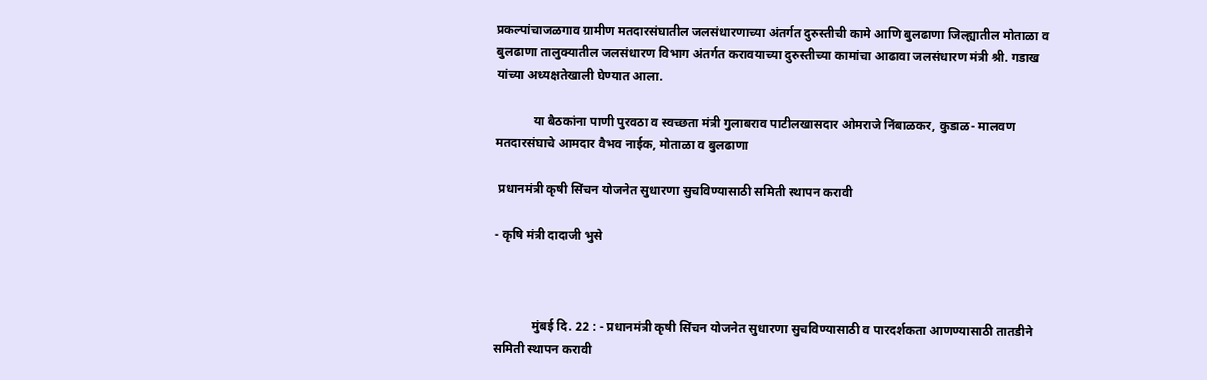प्रकल्पांचाजळगाव ग्रामीण मतदारसंघातील जलसंधारणाच्या अंतर्गत दुरुस्तीची कामे आणि बुलढाणा जिल्ह्यातील मोताळा व बुलढाणा तालुक्यातील जलसंधारण विभाग अंतर्गत करावयाच्या दुरुस्तीच्या कामांचा आढावा जलसंधारण मंत्री श्री. गडाख यांच्या अध्यक्षतेखाली घेण्यात आला.

            या बैठकांना पाणी पुरवठा व स्वच्छता मंत्री गुलाबराव पाटीलखासदार ओमराजे निंबाळकर, कुडाळ- मालवण मतदारसंघाचे आमदार वैभव नाईक, मोताळा व बुलढाणा

 प्रधानमंत्री कृषी सिंचन योजनेत सुधारणा सुचविण्यासाठी समिती स्थापन करावी

- कृषि मंत्री दादाजी भुसे



            मुंबई दि. 22 : - प्रधानमंत्री कृषी सिंचन योजनेत सुधारणा सुचविण्यासाठी व पारदर्शकता आणण्यासाठी तातडीने समिती स्थापन करावी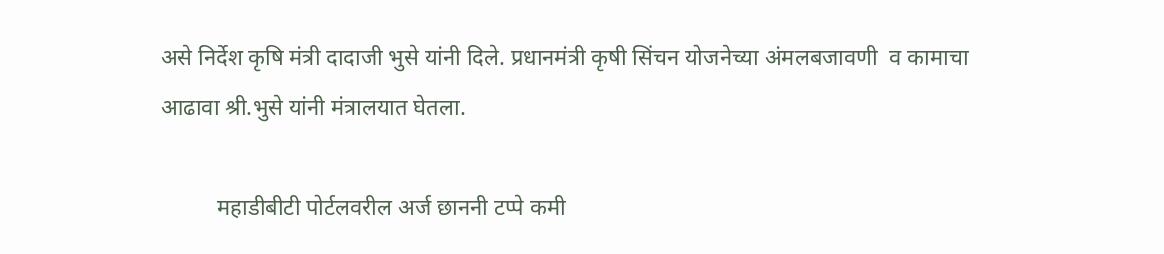असे निर्देश कृषि मंत्री दादाजी भुसे यांनी दिले. प्रधानमंत्री कृषी सिंचन योजनेच्या अंमलबजावणी  व कामाचा आढावा श्री.भुसे यांनी मंत्रालयात घेतला.

          महाडीबीटी पोर्टलवरील अर्ज छाननी टप्पे कमी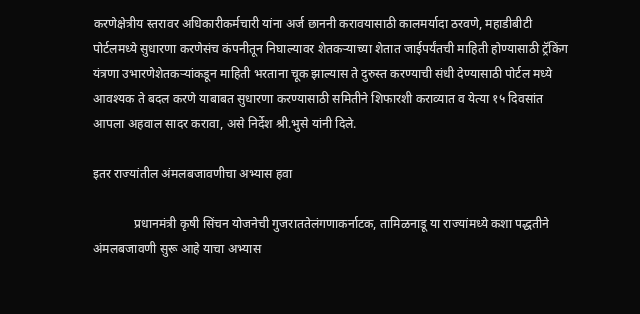करणेक्षेत्रीय स्तरावर अधिकारीकर्मचारी यांना अर्ज छाननी करावयासाठी कालमर्यादा ठरवणे, महाडीबीटी पोर्टलमध्ये सुधारणा करणेसंच कंपनीतून निघाल्यावर शेतकऱ्याच्या शेतात जाईपर्यंतची माहिती होण्यासाठी ट्रॅकिंग यंत्रणा उभारणेशेतकऱ्यांकडून माहिती भरताना चूक झाल्यास ते दुरुस्त करण्याची संधी देण्यासाठी पोर्टल मध्ये आवश्यक ते बदल करणे याबाबत सुधारणा करण्यासाठी समितीने शिफारशी कराव्यात व येत्या १५ दिवसांत आपला अहवाल सादर करावा, असे निर्देश श्री.भुसे यांनी दिले.

इतर राज्यांतील अंमलबजावणीचा अभ्यास हवा

             प्रधानमंत्री कृषी सिंचन योजनेची गुजराततेलंगणाकर्नाटक, तामिळनाडू या राज्यांमध्ये कशा पद्धतीने अंमलबजावणी सुरू आहे याचा अभ्यास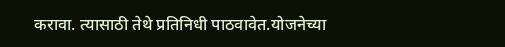करावा. त्यासाठी तेथे प्रतिनिधी पाठवावेत.योजनेच्या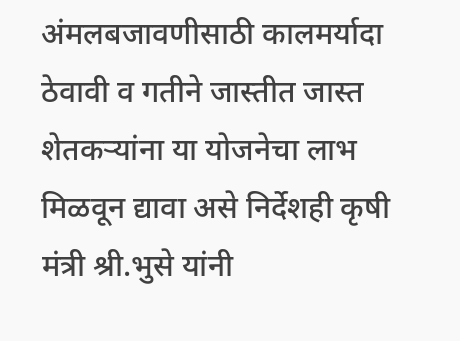अंमलबजावणीसाठी कालमर्यादा ठेवावी व गतीने जास्तीत जास्त शेतकऱ्यांना या योजनेचा लाभ मिळवून द्यावा असे निर्देशही कृषी मंत्री श्री.भुसे यांनी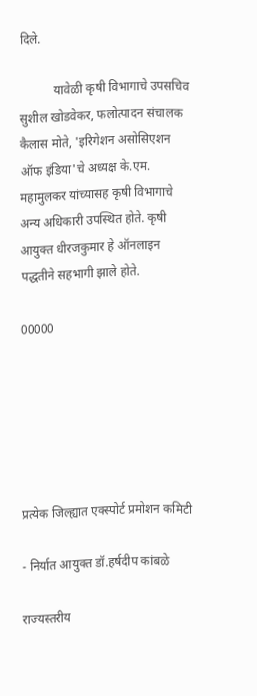दिले.

           यावेळी कृषी विभागाचे उपसचिव सुशील खोडवेकर, फलोत्पादन संचालक कैलास मोते, 'इरिगेशन असोसिएशन ऑफ इंडिया'चे अध्यक्ष के.एम. महामुलकर यांच्यासह कृषी विभागाचे अन्य अधिकारी उपस्थित होते. कृषी आयुक्त धीरजकुमार हे ऑनलाइन पद्धतीने सहभागी झाले होते.

00000






प्रत्येक जिल्ह्यात एक्स्पोर्ट प्रमोशन कमिटी

- निर्यात आयुक्त डॉ.हर्षदीप कांबळे

राज्यस्तरीय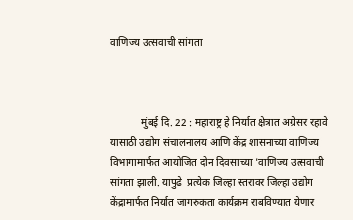वाणिज्य उत्सवाची सांगता



            मुंबई दि. 22 : महाराष्ट्र हे निर्यात क्षेत्रात अग्रेसर रहावे यासाठी उद्योग संचालनालय आणि केंद्र शासनाच्या वाणिज्य विभागामार्फत आयोजित दोन दिवसाच्या 'वाणिज्य उत्सवाची सांगता झाली. यापुढे  प्रत्येक जिल्हा स्तरावर जिल्हा उद्योग केंद्रामार्फत निर्यात जागरुकता कार्यक्रम राबविण्यात येणार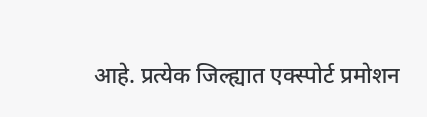आहे. प्रत्येक जिल्ह्यात एक्स्पोर्ट प्रमोशन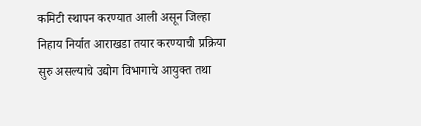कमिटी स्थापन करण्यात आली असून जिल्हा निहाय निर्यात आराखडा तयार करण्याची प्रक्रिया सुरु असल्याचे उद्योग विभागाचे आयुक्त तथा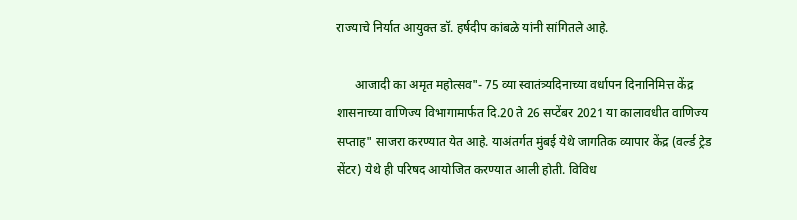राज्याचे निर्यात आयुक्त डॉ. हर्षदीप कांबळे यांनी सांगितले आहे.

      आजादी का अमृत महोत्सव"- 75 व्या स्वातंत्र्यदिनाच्या वर्धापन दिनानिमित्त केंद्र शासनाच्या वाणिज्य विभागामार्फत दि.20 ते 26 सप्टेंबर 2021 या कालावधीत वाणिज्य सप्ताह" साजरा करण्यात येत आहे. याअंतर्गत मुंबई येथे जागतिक व्यापार केंद्र (वर्ल्ड ट्रेड सेंटर) येथे ही परिषद आयोजित करण्यात आली होती. विविध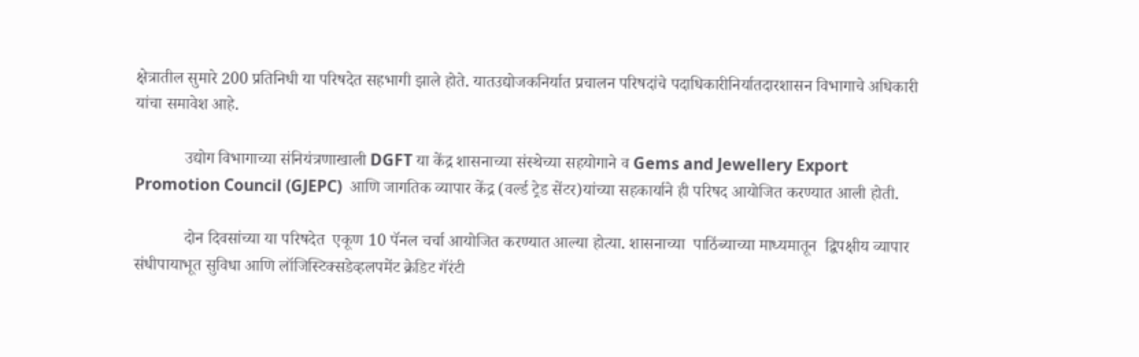क्षेत्रातील सुमारे 200 प्रतिनिधी या परिषदेत सहभागी झाले होते. यातउद्योजकनिर्यात प्रचालन परिषदांचे पदाधिकारीनिर्यातदारशासन विभागाचे अधिकारी यांचा समावेश आहे.

            उद्योग विभागाच्या संनियंत्रणाखाली DGFT या केंद्र शासनाच्या संस्थेच्या सहयोगाने व Gems and Jewellery Export Promotion Council (GJEPC)  आणि जागतिक व्यापार केंद्र (वर्ल्ड ट्रेड सेंटर)यांच्या सहकार्याने ही परिषद आयोजित करण्यात आली होती.

            दोन दिवसांच्या या परिषदेत  एकूण 10 पॅनल चर्चा आयोजित करण्यात आल्या होत्या. शासनाच्या  पाठिंब्याच्या माध्यमातून  द्विपक्षीय व्यापार संधीपायाभूत सुविधा आणि लॉजिस्टिक्सडेव्हलपमेंट क्रेडिट गॅरंटी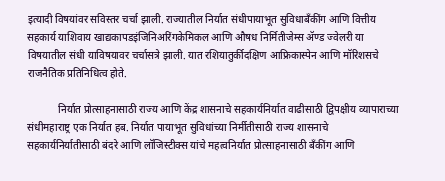इत्यादी विषयांवर सविस्तर चर्चा झाली. राज्यातील निर्यात संधीपायाभूत सुविधाबॅंकींग आणि वित्तीय सहकार्य याशिवाय खाद्यकापडइंजिनिअरिंगकेमिकल आणि औषध निर्मितीजेम्स ॲण्ड ज्वेलरी या विषयातील संधी याविषयावर चर्चासत्रे झाली. यात रशियातुर्कीदक्षिण आफ्रिकास्पेन आणि मॉरिशसचे राजनैतिक प्रतिनिधित्व होते.

            निर्यात प्रोत्साहनासाठी राज्य आणि केंद्र शासनाचे सहकार्यनिर्यात वाढीसाठी द्विपक्षीय व्यापाराच्या संधीमहाराष्ट्र एक निर्यात हब. निर्यात पायाभूत सुविधांच्या निर्मीतीसाठी राज्य शासनाचे सहकार्यनिर्यातीसाठी बंदरे आणि लॉजिस्टीक्स यांचे महत्वनिर्यात प्रोत्साहनासाठी बॅंकींग आणि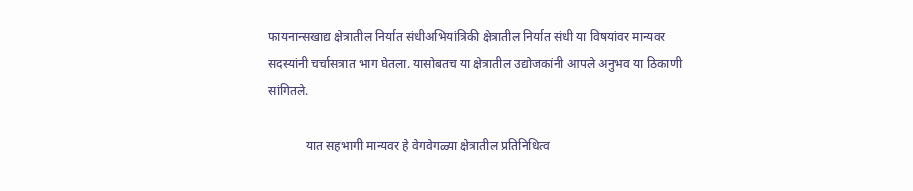फायनान्सखाद्य क्षेत्रातील निर्यात संधीअभियांत्रिकी क्षेत्रातील निर्यात संधी या विषयांवर मान्यवर सदस्यांनी चर्चासत्रात भाग घेतला. यासोबतच या क्षेत्रातील उद्योजकांनी आपले अनुभव या ठिकाणी सांगितले.

            यात सहभागी मान्यवर हे वेगवेगळ्या क्षेत्रातील प्रतिनिधित्व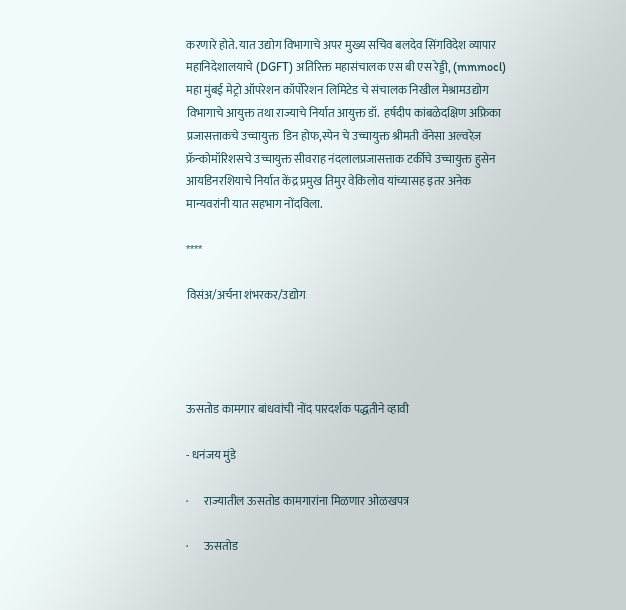करणारे होते. यात उद्योग विभागाचे अपर मुख्य सचिव बलदेव सिंगविदेश व्यापार महानिदेशालयाचे (DGFT) अतिरिक्त महासंचालक एस बी एस रेड्डी, (mmmocl) महा मुंबई मेट्रो ऑपरेशन कॉर्पोरेशन लिमिटेड चे संचालक निखील मेश्रामउद्योग विभागाचे आयुक्त तथा राज्याचे निर्यात आयुक्त डॉ.  हर्षदीप कांबळेदक्षिण अफ्रिका प्रजासत्ताकचे उच्चायुक्त  डिन होफ,स्पेन चे उच्चायुक्त श्रीमती वॅनेसा अल्वरेज़ फ्रॅन्कोमॉरिशसचे उच्चायुक्त सीवराह नंदलालप्रजासत्ताक टर्कीचे उच्चायुक्त हुसेन आयडिनरशियाचे निर्यात केंद्र प्रमुख तिमुर वेकिलोव यांच्यासह इतर अनेक मान्यवरांनी यात सहभाग नोंदविला.

****

विसंअ/अर्चना शंभरकर/उद्योग




ऊसतोड कामगार बांधवांची नोंद पारदर्शक पद्धतीने व्हावी

- धनंजय मुंडे

·       राज्यातील ऊसतोड कामगारांना मिळणार ओळखपत्र

·       ऊसतोड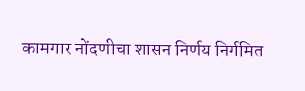कामगार नोंदणीचा शासन निर्णय निर्गमित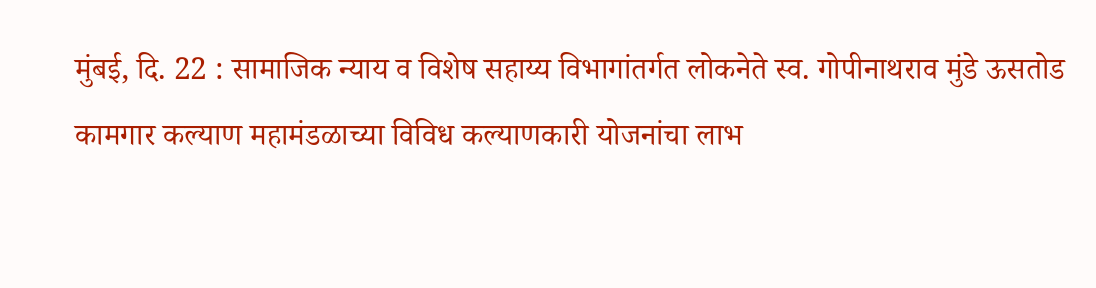मुंबई, दि. 22 : सामाजिक न्याय व विशेष सहाय्य विभागांतर्गत लोकनेते स्व. गोपीनाथराव मुंडे ऊसतोड कामगार कल्याण महामंडळाच्या विविध कल्याणकारी योजनांचा लाभ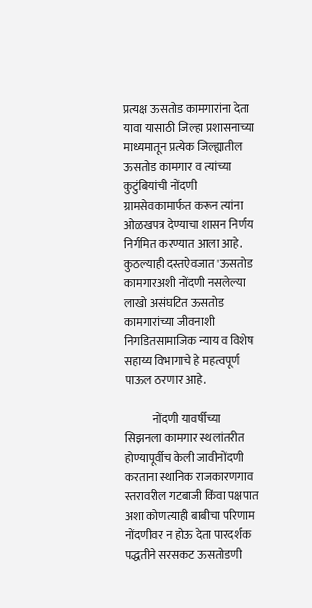प्रत्यक्ष ऊसतोड कामगारांना देता यावा यासाठी जिल्हा प्रशासनाच्या माध्यमातून प्रत्येक जिल्ह्यातील ऊसतोड कामगार व त्यांच्या कुटुंबियांची नोंदणी ग्रामसेवकामार्फत करून त्यांना ओळखपत्र देण्याचा शासन निर्णय निर्गमित करण्यात आला आहे. कुठल्याही दस्तऐवजात 'ऊसतोड कामगारअशी नोंदणी नसलेल्या लाखो असंघटित ऊसतोड कामगारांच्या जीवनाशी निगडितसामाजिक न्याय व विशेष सहाय्य विभागाचे हे महत्वपूर्ण पाऊल ठरणार आहे.

            नोंदणी यावर्षीच्या सिझनला कामगार स्थलांतरीत होण्यापूर्वीच केली जावीनोंदणी करताना स्थानिक राजकारणगाव स्तरावरील गटबाजी किंवा पक्षपात अशा कोणत्याही बाबीचा परिणाम नोंदणीवर न होऊ देता पारदर्शक पद्धतीने सरसकट ऊसतोडणी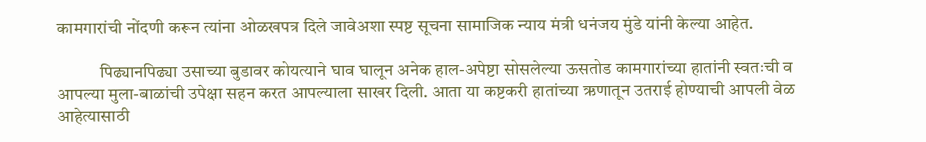कामगारांची नोंदणी करून त्यांना ओळखपत्र दिले जावेअशा स्पष्ट सूचना सामाजिक न्याय मंत्री धनंजय मुंडे यांनी केल्या आहेत.

            पिढ्यानपिढ्या उसाच्या बुडावर कोयत्याने घाव घालून अनेक हाल-अपेष्टा सोसलेल्या ऊसतोड कामगारांच्या हातांनी स्वतःची व आपल्या मुला-बाळांची उपेक्षा सहन करत आपल्याला साखर दिली. आता या कष्टकरी हातांच्या ऋणातून उतराई होण्याची आपली वेळ आहेत्यासाठी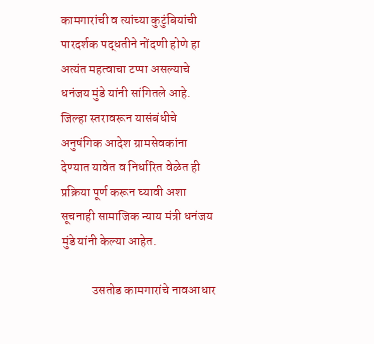कामगारांची व त्यांच्या कुटुंबियांची पारदर्शक पद्धतीने नोंदणी होणे हा अत्यंत महत्वाचा टप्पा असल्याचे धनंजय मुंडे यांनी सांगितले आहे. जिल्हा स्तरावरून यासंबंधीचे अनुषंगिक आदेश ग्रामसेवकांना देण्यात यावेत व निर्धारित वेळेत ही प्रक्रिया पूर्ण करून घ्यावी अशा सूचनाही सामाजिक न्याय मंत्री धनंजय मुंडे यांनी केल्या आहेत.

            उसतोड कामगारांचे नावआधार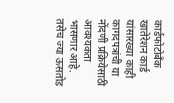कार्डफोटोबँक खातेरेशन कार्ड यांसारख्या काही कागदपत्रांची या नोंदणी प्रक्रियेसाठी आवश्यकता भासणार आहे. तसेच ज्या ऊसतोड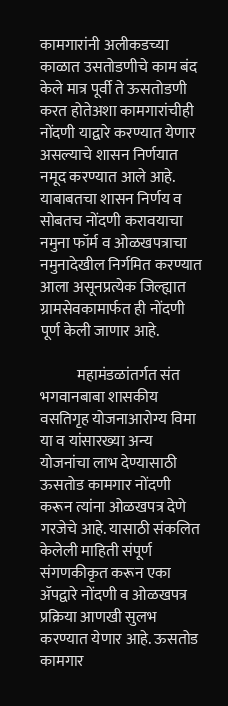कामगारांनी अलीकडच्या काळात उसतोडणीचे काम बंद केले मात्र पूर्वी ते ऊसतोडणी करत होतेअशा कामगारांचीही नोंदणी याद्वारे करण्यात येणार असल्याचे शासन निर्णयात नमूद करण्यात आले आहे. याबाबतचा शासन निर्णय व सोबतच नोंदणी करावयाचा नमुना फॉर्म व ओळखपत्राचा नमुनादेखील निर्गमित करण्यात आला असूनप्रत्येक जिल्ह्यात ग्रामसेवकामार्फत ही नोंदणी पूर्ण केली जाणार आहे.

            महामंडळांतर्गत संत भगवानबाबा शासकीय वसतिगृह योजनाआरोग्य विमा या व यांसारख्या अन्य योजनांचा लाभ देण्यासाठी ऊसतोड कामगार नोंदणी करून त्यांना ओळखपत्र देणे गरजेचे आहे. यासाठी संकलित केलेली माहिती संपूर्ण संगणकीकृत करून एका ॲपद्वारे नोंदणी व ओळखपत्र प्रक्रिया आणखी सुलभ करण्यात येणार आहे. ऊसतोड कामगार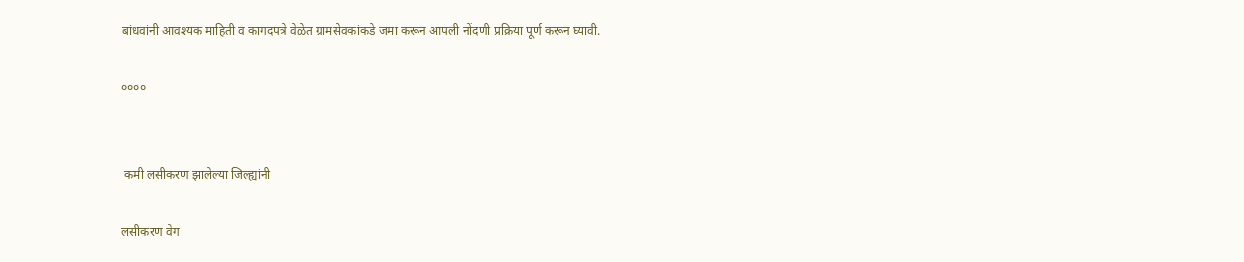बांधवांनी आवश्यक माहिती व कागदपत्रे वेळेत ग्रामसेवकांकडे जमा करून आपली नोंदणी प्रक्रिया पूर्ण करून घ्यावी.

००००


 कमी लसीकरण झालेल्या जिल्ह्यांनी

लसीकरण वेग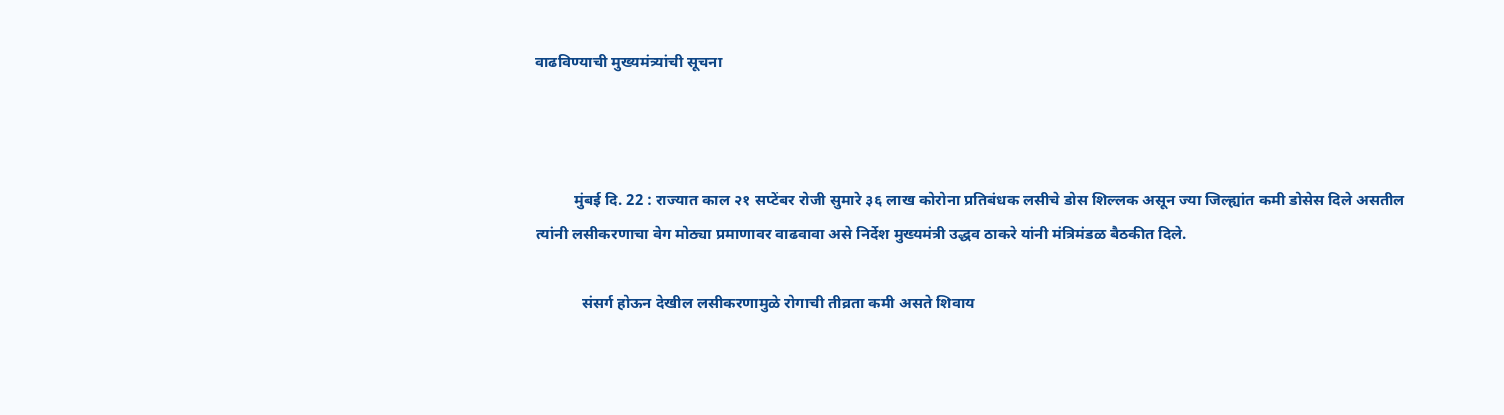वाढविण्याची मुख्यमंत्र्यांची सूचना



          मुंबई दि. 22 : राज्यात काल २१ सप्टेंबर रोजी सुमारे ३६ लाख कोरोना प्रतिबंधक लसीचे डोस शिल्लक असून ज्या जिल्ह्यांत कमी डोसेस दिले असतील त्यांनी लसीकरणाचा वेग मोठ्या प्रमाणावर वाढवावा असे निर्देश मुख्यमंत्री उद्धव ठाकरे यांनी मंत्रिमंडळ बैठकीत दिले.

            संसर्ग होऊन देखील लसीकरणामुळे रोगाची तीव्रता कमी असते शिवाय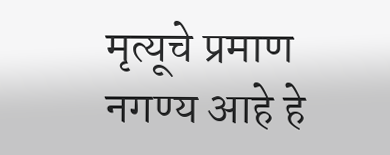मृत्यूचे प्रमाण नगण्य आहे हे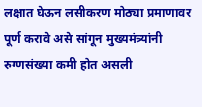लक्षात घेऊन लसीकरण मोठ्या प्रमाणावर पूर्ण करावे असे सांगून मुख्यमंत्र्यांनी रुग्णसंख्या कमी होत असली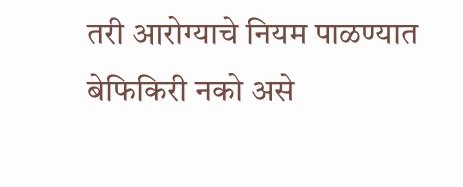तरी आरोग्याचे नियम पाळण्यात बेफिकिरी नको असे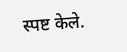स्पष्ट केले.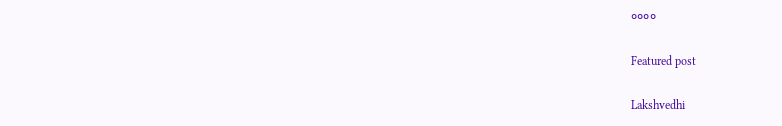००००

Featured post

Lakshvedhi